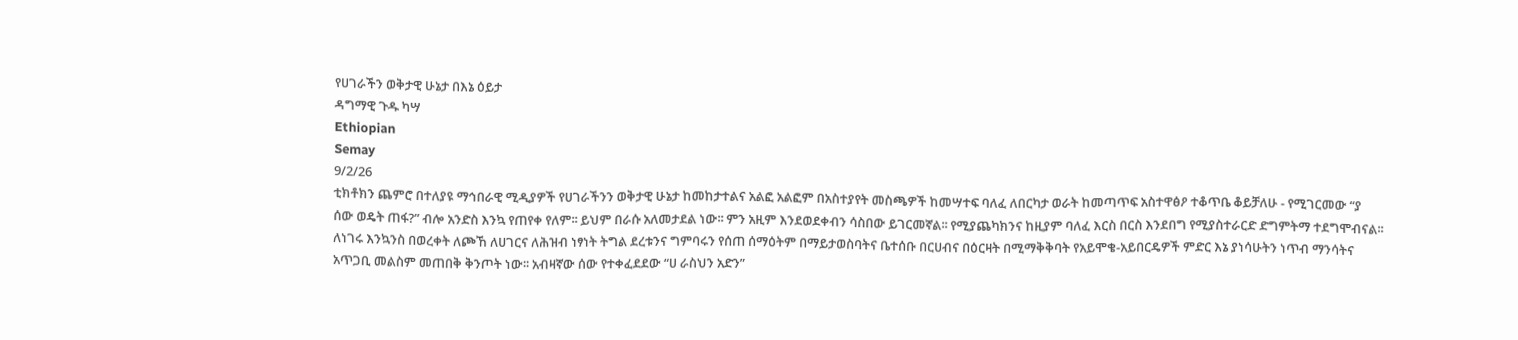የሀገራችን ወቅታዊ ሁኔታ በእኔ ዕይታ
ዳግማዊ ጉዱ ካሣ
Ethiopian
Semay
9/2/26
ቲክቶክን ጨምሮ በተለያዩ ማኅበራዊ ሚዲያዎች የሀገራችንን ወቅታዊ ሁኔታ ከመከታተልና አልፎ አልፎም በአስተያየት መስጫዎች ከመሣተፍ ባለፈ ለበርካታ ወራት ከመጣጥፍ አስተዋፅዖ ተቆጥቤ ቆይቻለሁ - የሚገርመው “ያ ሰው ወዴት ጠፋ?” ብሎ አንድስ እንኳ የጠየቀ የለም፡፡ ይህም በራሱ አለመታደል ነው፡፡ ምን አዚም እንደወደቀብን ሳስበው ይገርመኛል፡፡ የሚያጨካክንና ከዚያም ባለፈ እርስ በርስ እንደበግ የሚያስተራርድ ድግምትማ ተደግሞብናል፡፡ ለነገሩ እንኳንስ በወረቀት ለጮኸ ለሀገርና ለሕዝብ ነፃነት ትግል ደረቱንና ግምባሩን የሰጠ ሰማዕትም በማይታወስባትና ቤተሰቡ በርሀብና በዕርዛት በሚማቅቅባት የአይሞቄ-አይበርዴዎች ምድር እኔ ያነሳሁትን ነጥብ ማንሳትና አጥጋቢ መልስም መጠበቅ ቅንጦት ነው፡፡ አብዛኛው ሰው የተቀፈደደው “ሀ ራስህን አድን”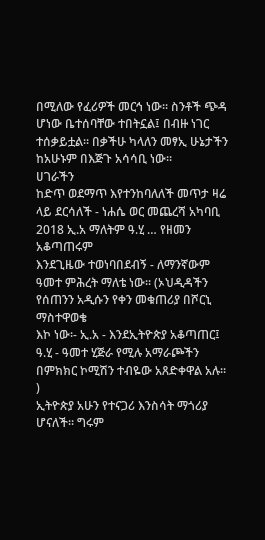በሚለው የፈሪዎች መርኅ ነው፡፡ ስንቶች ጭዳ ሆነው ቤተሰባቸው ተበትኗል፤ በብዙ ነገር ተሰቃይቷል፡፡ በቃችሁ ካላለን መፃኢ ሁኔታችን ከአሁኑም በእጅጉ አሳሳቢ ነው፡፡
ሀገራችን
ከድጥ ወደማጥ እየተንከባለለች መጥታ ዛሬ ላይ ደርሳለች - ነሐሴ ወር መጨረሻ አካባቢ 2018 ኢ.አ ማለትም ዓ.ሂ … የዘመን አቆጣጠሩም
እንደጊዜው ተወነባበደብኝ - ለማንኛውም ዓመተ ምሕረት ማለቴ ነው፡፡ (ኦህዲዳችን የሰጠንን አዲሱን የቀን መቁጠሪያ በሾርኒ ማስተዋወቄ
እኮ ነው፡- ኢ.አ - እንደኢትዮጵያ አቆጣጠር፤ ዓ.ሂ - ዓመተ ሂጅራ የሚሉ አማራጮችን በምክክር ኮሚሽን ተብዬው አጸድቀዋል አሉ፡፡)
ኢትዮጵያ አሁን የተናጋሪ እንስሳት ማጎሪያ ሆናለች፡፡ ግሩም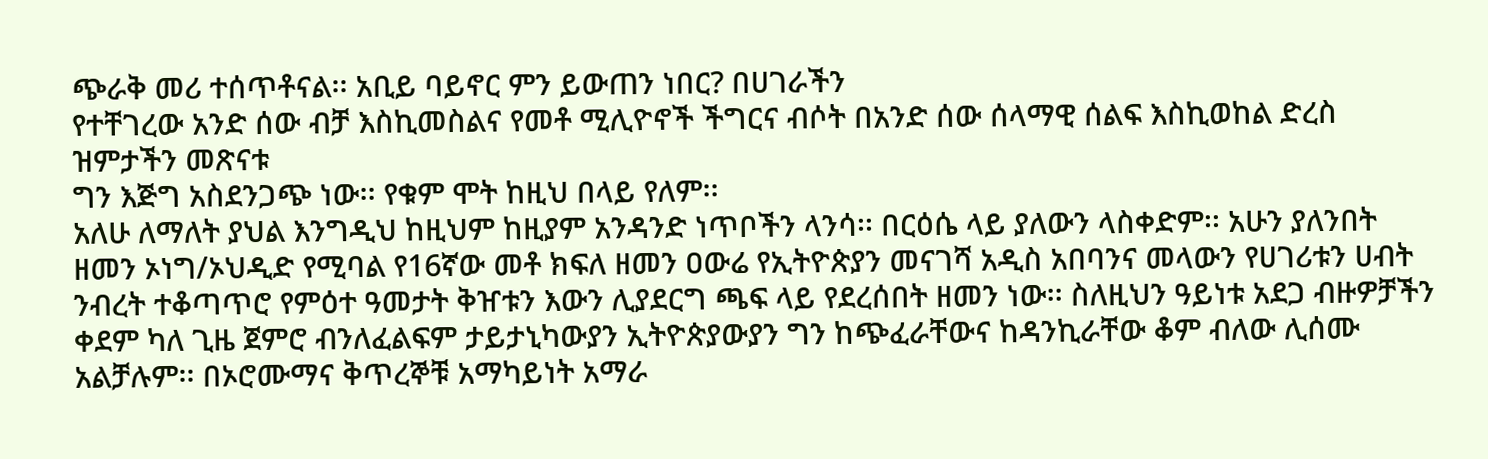ጭራቅ መሪ ተሰጥቶናል፡፡ አቢይ ባይኖር ምን ይውጠን ነበር? በሀገራችን
የተቸገረው አንድ ሰው ብቻ እስኪመስልና የመቶ ሚሊዮኖች ችግርና ብሶት በአንድ ሰው ሰላማዊ ሰልፍ እስኪወከል ድረስ ዝምታችን መጽናቱ
ግን እጅግ አስደንጋጭ ነው፡፡ የቁም ሞት ከዚህ በላይ የለም፡፡
አለሁ ለማለት ያህል እንግዲህ ከዚህም ከዚያም አንዳንድ ነጥቦችን ላንሳ፡፡ በርዕሴ ላይ ያለውን ላስቀድም፡፡ አሁን ያለንበት ዘመን ኦነግ/ኦህዲድ የሚባል የ16ኛው መቶ ክፍለ ዘመን ዐውሬ የኢትዮጵያን መናገሻ አዲስ አበባንና መላውን የሀገሪቱን ሀብት ንብረት ተቆጣጥሮ የምዕተ ዓመታት ቅዠቱን እውን ሊያደርግ ጫፍ ላይ የደረሰበት ዘመን ነው፡፡ ስለዚህን ዓይነቱ አደጋ ብዙዎቻችን ቀደም ካለ ጊዜ ጀምሮ ብንለፈልፍም ታይታኒካውያን ኢትዮጵያውያን ግን ከጭፈራቸውና ከዳንኪራቸው ቆም ብለው ሊሰሙ አልቻሉም፡፡ በኦሮሙማና ቅጥረኞቹ አማካይነት አማራ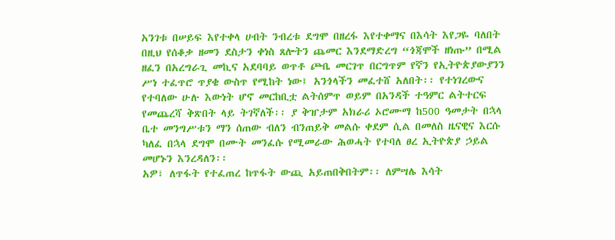አንገቱ በሠይፍ እየተቀላ ሀብት ንብረቱ ደግሞ በዘረፋ እየተቀማና በእሳት እየጋዬ ባለበት በዚህ የሰቆቃ ዘመን ደስታን ቀነስ ጸሎትን ጨመር እንደማድረግ “ጎጃሞች ዘነጡ” በሚል ዘፈን በአረግራጊ መኪና አደባባይ ወጥቶ ጮቤ መርገጥ በርግጥም የኛን የኢትዮጵያውያንን ሥነ ተፈጥሮ ጥያቄ ውስጥ የሚከት ነው፤ አንጎላችን መፈተሸ አለበት፡፡ የተነገረውና የተባለው ሁሉ እውነት ሆኖ መርከቢቷ ልትሰምጥ ወይም በአንዳች ተዓምር ልትተርፍ የመጨረሻ ቅጽበት ላይ ትገኛለች፡፡ ያ ቅዠታም አክራሪ ኦሮሙማ ከ500 ዓመታት በኋላ ቤተ መንግሥቱን ማን ሰጠው ብለን ብንጠይቅ መልሱ ቀደም ሲል በመለስ ዜናዊና እርሱ ካለፈ በኋላ ደግሞ በሙት መንፈሱ የሚመራው ሕወሓት የተባለ ፀረ ኢትዮጵያ ኃይል መሆኑን እንረዳለን፡፡
አዎ፣ ለጥፋት የተፈጠረ ከጥፋት ውጪ አይጠበቅበትም፡፡ ለምሣሌ እሳት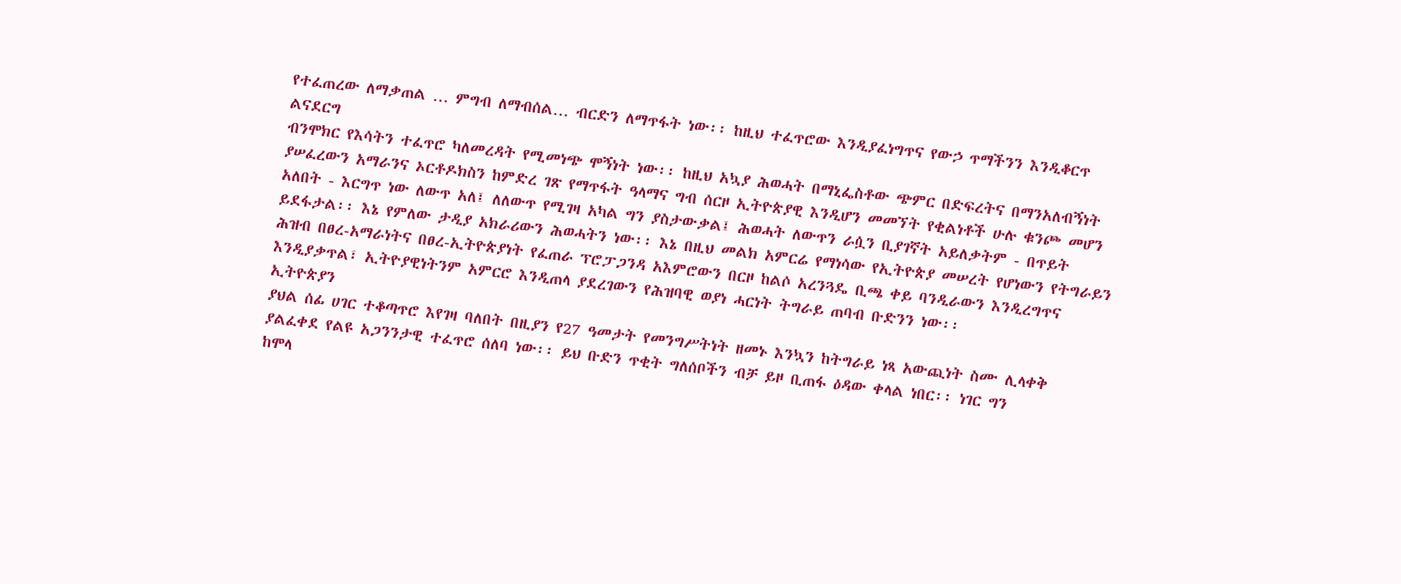የተፈጠረው ለማቃጠል … ምግብ ለማብሰል… ብርድን ለማጥፋት ነው፡፡ ከዚህ ተፈጥሮው እንዲያፈነግጥና የውኃ ጥማችንን እንዲቆርጥ ልናደርግ
ብንሞክር የእሳትን ተፈጥሮ ካለመረዳት የሚመነጭ ሞኝነት ነው፡፡ ከዚህ አኳያ ሕወሓት በማኒፌስቶው ጭምር በድፍረትና በማንአለብኝነት
ያሠፈረውን አማራንና ኦርቶዶክስን ከምድረ ገጽ የማጥፋት ዓላማና ግብ ሰርዞ ኢትዮጵያዊ እንዲሆን መመኘት የቂልነቶች ሁሉ ቁንጮ መሆን
አለበት - እርግጥ ነው ለውጥ አለ፤ ለለውጥ የሚገዛ አካል ግን ያስታውቃል፤ ሕወሓት ለውጥን ራሷን ቢያገኛት አይለቃትም - በጥይት
ይደፋታል፡፡ እኔ የምለው ታዲያ አክራሪውን ሕወሓትን ነው፡፡ እኔ በዚህ መልክ አምርሬ የማነሳው የኢትዮጵያ መሠረት የሆነውን የትግራይን
ሕዝብ በፀረ-አማራነትና በፀረ-ኢትዮጵያነት የፈጠራ ፕሮፓጋንዳ አእምሮውን በርዞ ከልሶ አረንጓዴ ቢጫ ቀይ ባንዲራውን እንዲረግጥና
እንዲያቃጥል፣ ኢትዮያዊነትንም አምርሮ እንዲጠላ ያደረገውን የሕዝባዊ ወያነ ሓርነት ትግራይ ጠባብ ቡድንን ነው፡፡
ኢትዮጵያን
ያህል ሰፊ ሀገር ተቆጣጥሮ እየገዛ ባለበት በዚያን የ27 ዓመታት የመንግሥትነት ዘመኑ እንኳን ከትግራይ ነጻ አውጪነት ስሙ ሊላቀቅ
ያልፈቀደ የልዩ አጋንንታዊ ተፈጥሮ ሰለባ ነው፡፡ ይህ ቡድን ጥቂት ግለሰቦችን ብቻ ይዞ ቢጠፋ ዕዳው ቀላል ነበር፡፡ ነገር ግን
ከሞላ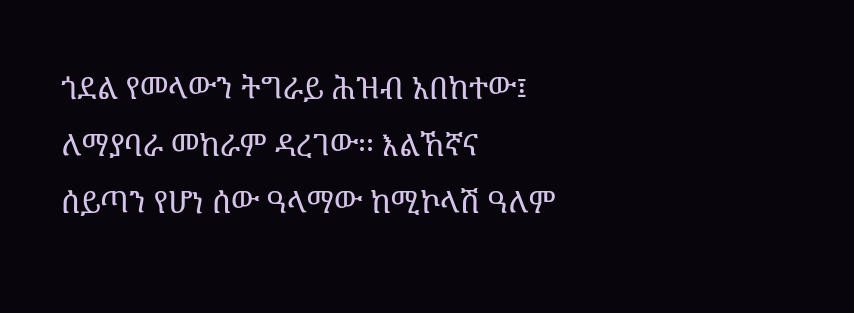ጎደል የመላውን ትግራይ ሕዝብ አበከተው፤ ለማያባራ መከራም ዳረገው፡፡ እልኸኛና ሰይጣን የሆነ ሰው ዓላማው ከሚኮላሽ ዓለም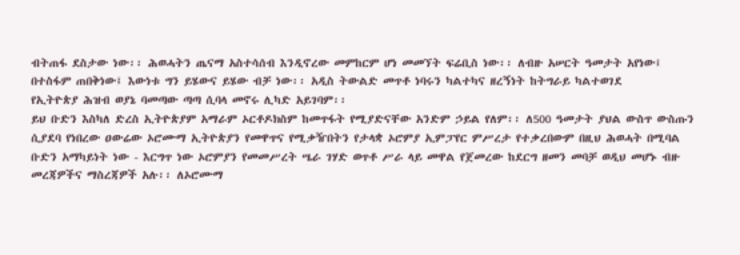ብትጠፋ ደስታው ነው፡፡ ሕወሓትን ጤናማ አስተሳሰብ እንዲኖረው መምከርም ሆነ መመኘት ፍሬቢስ ነው፡፡ ለብዙ አሠርት ዓመታት አየነው፤
በተስፋም ጠበቅነው፤ እውነቱ ግን ይሄውና ይሄው ብቻ ነው፡፡ አዲስ ትውልድ መጥቶ ነባሩን ካልተካና ዘረኝነት ከትግራይ ካልተወገደ
የኢትዮጵያ ሕዝብ ወያኔ ባመጣው ጣጣ ሲባላ መኖሩ ሊካድ አይገባም፡፡
ይህ ቡድን እስካለ ድረስ ኢትዮጵያም አማራም ኦርቶዶክስም ከመጥፋት የሚያድናቸው አንድም ኃይል የለም፡፡ ለ500 ዓመታት ያህል ውስጥ ውስጡን ሲያደባ የነበረው ዐውሬው ኦሮሙማ ኢትዮጵያን የመዋጥና የሚቃዥበትን የታላቋ ኦሮምያ ኢምፓየር ምሥረታ የተቃረበውም በዚህ ሕወሓት በሚባል ቡድን አማካይነት ነው - እርግጥ ነው ኦሮምያን የመመሥረት ሤራ ገሃድ ወጥቶ ሥራ ላይ መዋል የጀመረው ከደርግ ዘመን መባቻ ወዲህ መሆኑ ብዙ መረጃዎችና ማስረጃዎች አሉ፡፡ ለኦሮሙማ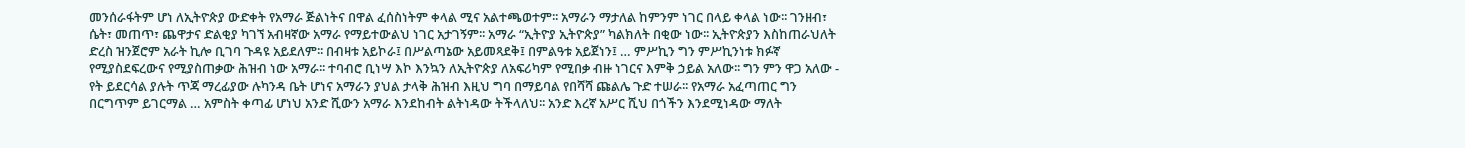መንሰራፋትም ሆነ ለኢትዮጵያ ውድቀት የአማራ ጅልነትና በዋል ፈሰስነትም ቀላል ሚና አልተጫወተም፡፡ አማራን ማታለል ከምንም ነገር በላይ ቀላል ነው፡፡ ገንዘብ፣ ሴት፣ መጠጥ፣ ጨዋታና ድልቂያ ካገኘ አብዛኛው አማራ የማይተውልህ ነገር አታገኝም፡፡ አማራ “ኢትዮያ ኢትዮጵያ” ካልክለት በቂው ነው፡፡ ኢትዮጵያን እስከጠራህለት ድረስ ዝንጀሮም አራት ኪሎ ቢገባ ጉዳዩ አይደለም፡፡ በብዛቱ አይኮራ፤ በሥልጣኔው አይመጻደቅ፤ በምልዓቱ አይጀነን፤ … ምሥኪን ግን ምሥኪንነቱ ክፉኛ የሚያስደፍረውና የሚያስጠቃው ሕዝብ ነው አማራ፡፡ ተባብሮ ቢነሣ እኮ እንኳን ለኢትዮጵያ ለአፍሪካም የሚበቃ ብዙ ነገርና እምቅ ኃይል አለው፡፡ ግን ምን ዋጋ አለው - የት ይደርሳል ያሉት ጥጃ ማረፊያው ሉካንዳ ቤት ሆነና አማራን ያህል ታላቅ ሕዝብ እዚህ ግባ በማይባል የበሻሻ ጩልሌ ጉድ ተሠራ፡፡ የአማራ አፈጣጠር ግን በርግጥም ይገርማል … አምስት ቀጣፊ ሆነህ አንድ ሺውን አማራ እንደከብት ልትነዳው ትችላለህ፡፡ አንድ እረኛ አሥር ሺህ በጎችን እንደሚነዳው ማለት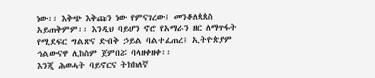ነው፡፡ እቅጭ እቅጩን ነው የምናገረው፤ መንቆለጳጰስ አይጠቅምም፡፡ እንዲህ ባይሆን ኖሮ የአማራን ዘር ለማጥፋት የሚደፍር ግልጽና ድብቅ ኃይል ባልተፈጠረ፤ ኢትዮጵያም ኅልውናዋ ሊከስም ጀምበሯ ባላዘቀዘቀ፡፡
እንጂ ሕወሓት ባይኖርና ትክክለኛ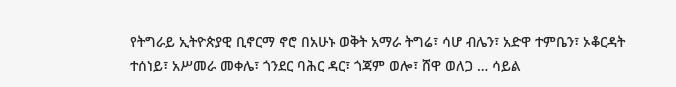የትግራይ ኢትዮጵያዊ ቢኖርማ ኖሮ በአሁኑ ወቅት አማራ ትግሬ፣ ሳሆ ብሌን፣ አድዋ ተምቤን፣ ኦቆርዳት ተሰነይ፣ አሥመራ መቀሌ፣ ጎንደር ባሕር ዳር፣ ጎጃም ወሎ፣ ሸዋ ወለጋ … ሳይል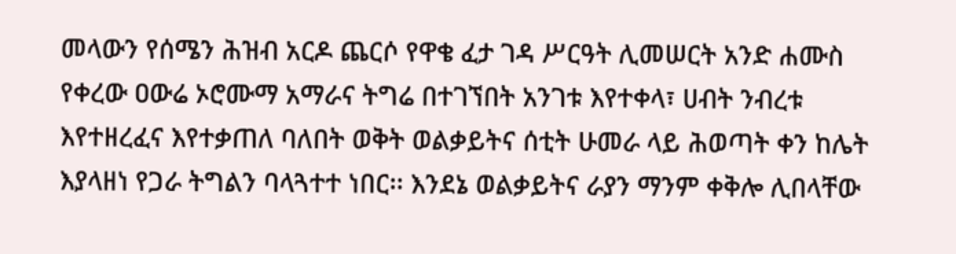መላውን የሰሜን ሕዝብ አርዶ ጨርሶ የዋቄ ፈታ ገዳ ሥርዓት ሊመሠርት አንድ ሐሙስ የቀረው ዐውሬ ኦሮሙማ አማራና ትግሬ በተገኘበት አንገቱ እየተቀላ፣ ሀብት ንብረቱ እየተዘረፈና እየተቃጠለ ባለበት ወቅት ወልቃይትና ሰቲት ሁመራ ላይ ሕወጣት ቀን ከሌት እያላዘነ የጋራ ትግልን ባላጓተተ ነበር፡፡ እንደኔ ወልቃይትና ራያን ማንም ቀቅሎ ሊበላቸው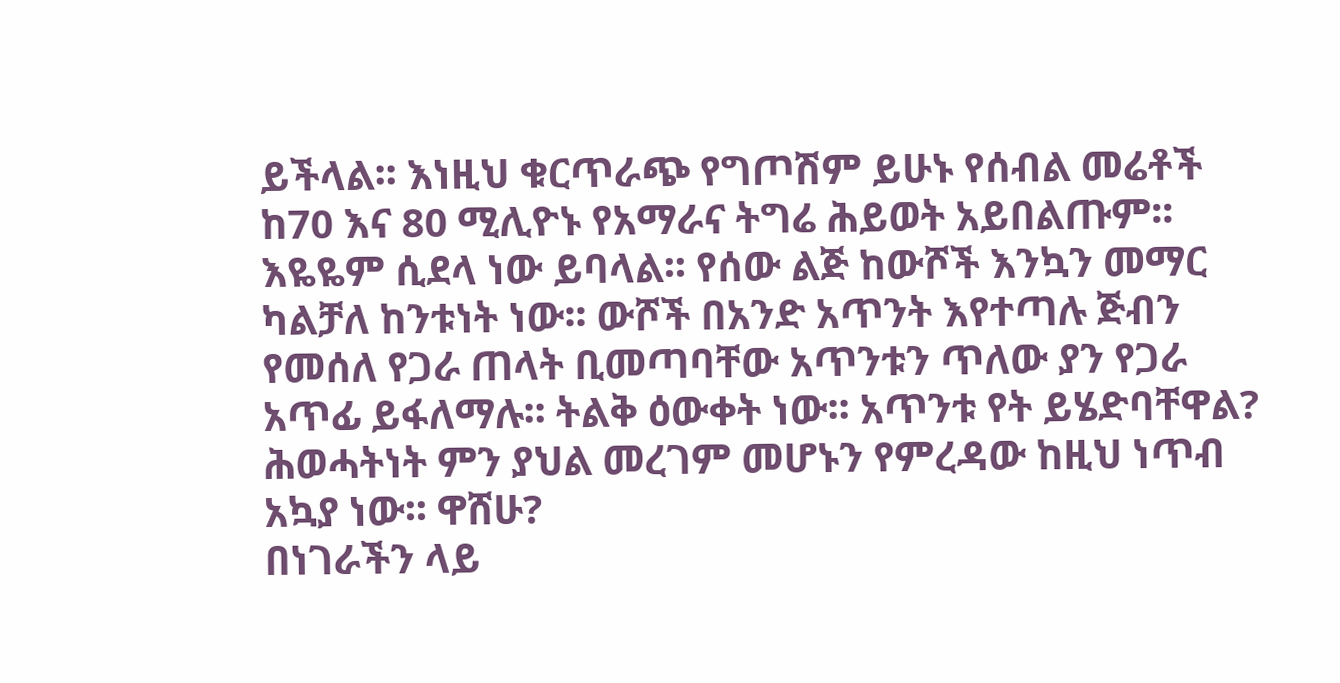ይችላል፡፡ እነዚህ ቁርጥራጭ የግጦሽም ይሁኑ የሰብል መሬቶች ከ70 እና 80 ሚሊዮኑ የአማራና ትግሬ ሕይወት አይበልጡም፡፡ እዬዬም ሲደላ ነው ይባላል፡፡ የሰው ልጅ ከውሾች እንኳን መማር ካልቻለ ከንቱነት ነው፡፡ ውሾች በአንድ አጥንት እየተጣሉ ጅብን የመሰለ የጋራ ጠላት ቢመጣባቸው አጥንቱን ጥለው ያን የጋራ አጥፊ ይፋለማሉ፡፡ ትልቅ ዕውቀት ነው፡፡ አጥንቱ የት ይሄድባቸዋል? ሕወሓትነት ምን ያህል መረገም መሆኑን የምረዳው ከዚህ ነጥብ አኳያ ነው፡፡ ዋሸሁ?
በነገራችን ላይ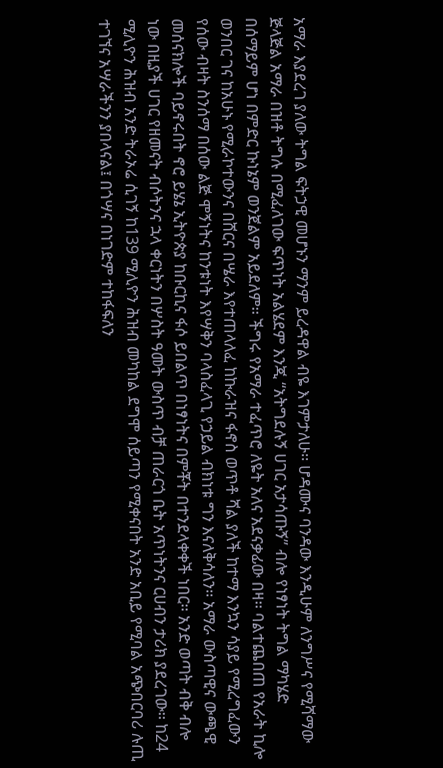አማራ እያደረገ ያለው ትግል ፍትኃዊ መሆኑን ማንም ይረዳዋል ብዬ እገምታለሁ፡፡ ሆዳሙና ባንዳው እንዲሁም ለንግሥና የሚሻማው ጅላጅል አማራ በዝቶ ትግሉ በሚፈለገው ፍጥነት አልሄደም እንጂ “አትግደሉኝ ሀገር አታሳጡኝ” ብሎ የነፃነት ትግል ማካሄድ በሰማይም ሆነ በምድር ኩነኔም ወንጀልም አይደለም፡፡ ችግሩ የአማራ ተፈጥሮ ለዬት አለና አደናቃፊው በዛ፡፡ ባልተጨበጠ የአራት ኪሎ ወንበር ገና ከአሁኑ የሚራኮተውንና በሸርና በሤራ እየተጠላለፈ ከኩራዝና ፋኖስ ወጥቶ ሻል ያለች ከተማ እንኳን ሳያይ የሚረግፈውን የሰው ብዛት ስንሰማ በሰው ልጅ ሞኝነትና ከንቱነት እየሣቅን ባላስፈላጊ የኃይል ብክነቱ ግን እናለቅሳለን፡፡ አማራ ውስጣዊና ውጫዊ መሰናክሎች ባይኖሩበት ኖሮ ይሄኔ ኢትዮጵያ ከቡርኪና ፋሶ ይበልጥ በነፃነትና በምቾት በተንደላቀቀች ነበር፡፡ አንድ ወጣት ብቅ ብሎ ነው በዚያች ሀገር የዘመናት ብሶትንና ኋላ ቀርነትን በሦስት ዓመት ውስጥ ብቻ ጠራርጎ ቤት አጥነትንና ርሀብን ታሪክ ያደረገው፡፡ ከ24 ሚሊዮን ሕዝብ አንድ ትራኦሬ ሲገኝ ከ139 ሚሊዮን ሕዝብ መካከል ደግሞ ሰይጣን የሚቀናበት አንድ አቢይ የሚባል አጭበርባሪ ሉጢ ተገኘና አሣራችንን ያበላናል፤ በጎሣና በነገድም ተከፋፍለን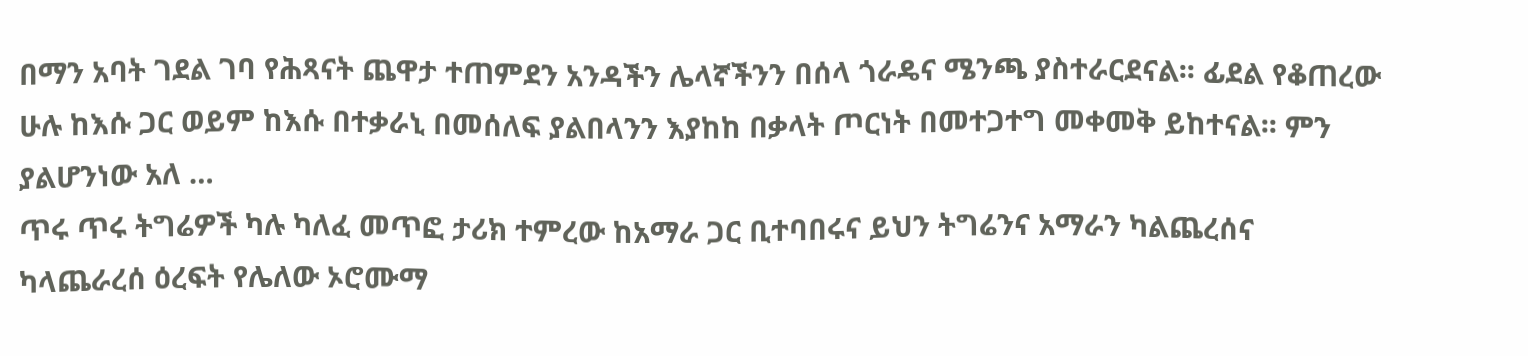በማን አባት ገደል ገባ የሕጻናት ጨዋታ ተጠምደን አንዳችን ሌላኛችንን በሰላ ጎራዴና ሜንጫ ያስተራርደናል፡፡ ፊደል የቆጠረው ሁሉ ከእሱ ጋር ወይም ከእሱ በተቃራኒ በመሰለፍ ያልበላንን እያከከ በቃላት ጦርነት በመተጋተግ መቀመቅ ይከተናል፡፡ ምን ያልሆንነው አለ …
ጥሩ ጥሩ ትግሬዎች ካሉ ካለፈ መጥፎ ታሪክ ተምረው ከአማራ ጋር ቢተባበሩና ይህን ትግሬንና አማራን ካልጨረሰና ካላጨራረሰ ዕረፍት የሌለው ኦሮሙማ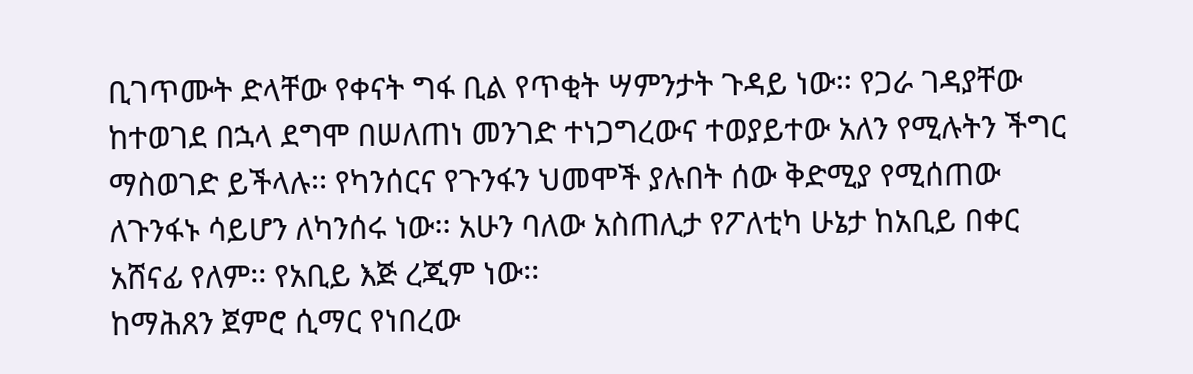ቢገጥሙት ድላቸው የቀናት ግፋ ቢል የጥቂት ሣምንታት ጉዳይ ነው፡፡ የጋራ ገዳያቸው ከተወገደ በኋላ ደግሞ በሠለጠነ መንገድ ተነጋግረውና ተወያይተው አለን የሚሉትን ችግር ማስወገድ ይችላሉ፡፡ የካንሰርና የጉንፋን ህመሞች ያሉበት ሰው ቅድሚያ የሚሰጠው ለጉንፋኑ ሳይሆን ለካንሰሩ ነው፡፡ አሁን ባለው አስጠሊታ የፖለቲካ ሁኔታ ከአቢይ በቀር አሸናፊ የለም፡፡ የአቢይ እጅ ረጂም ነው፡፡
ከማሕጸን ጀምሮ ሲማር የነበረው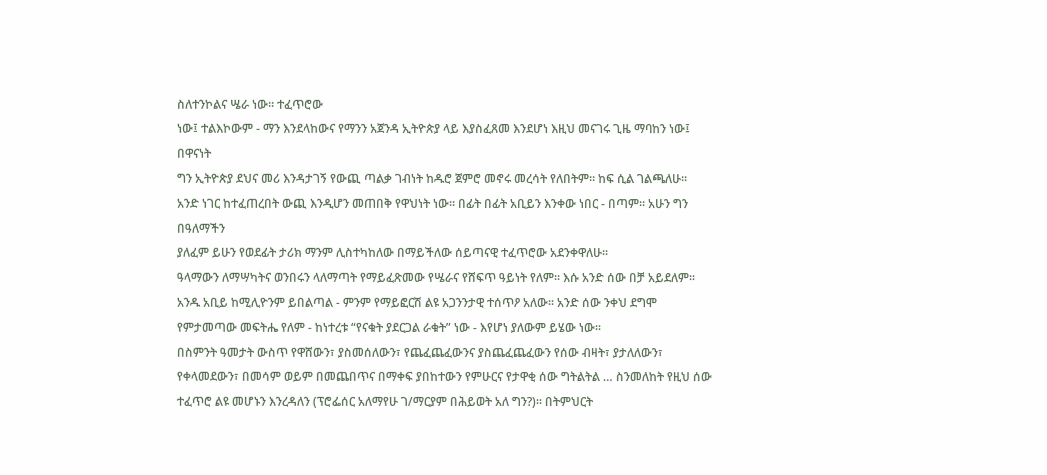ስለተንኮልና ሤራ ነው፡፡ ተፈጥሮው
ነው፤ ተልእኮውም - ማን እንደላከውና የማንን አጀንዳ ኢትዮጵያ ላይ እያስፈጸመ እንደሆነ እዚህ መናገሩ ጊዜ ማባከን ነው፤ በዋናነት
ግን ኢትዮጵያ ደህና መሪ እንዳታገኝ የውጪ ጣልቃ ገብነት ከዱሮ ጀምሮ መኖሩ መረሳት የለበትም፡፡ ከፍ ሲል ገልጫለሁ፡፡
አንድ ነገር ከተፈጠረበት ውጪ እንዲሆን መጠበቅ የዋህነት ነው፡፡ በፊት በፊት አቢይን እንቀው ነበር - በጣም፡፡ አሁን ግን በዓለማችን
ያለፈም ይሁን የወደፊት ታሪክ ማንም ሊስተካከለው በማይችለው ሰይጣናዊ ተፈጥሮው አደንቀዋለሁ፡፡
ዓላማውን ለማሣካትና ወንበሩን ላለማጣት የማይፈጽመው የሤራና የሸፍጥ ዓይነት የለም፡፡ እሱ አንድ ሰው በቻ አይደለም፡፡ አንዱ አቢይ ከሚሊዮንም ይበልጣል - ምንም የማይፎርሽ ልዩ አጋንንታዊ ተሰጥዖ አለው፡፡ አንድ ሰው ንቀህ ደግሞ የምታመጣው መፍትሔ የለም - ከነተረቱ “የናቁት ያደርጋል ራቁት” ነው - እየሆነ ያለውም ይሄው ነው፡፡
በስምንት ዓመታት ውስጥ የዋሸውን፣ ያስመሰለውን፣ የጨፈጨፈውንና ያስጨፈጨፈውን የሰው ብዛት፣ ያታለለውን፣ የቀላመደውን፣ በመሳም ወይም በመጨበጥና በማቀፍ ያበከተውን የምሁርና የታዋቂ ሰው ግትልትል … ስንመለከት የዚህ ሰው ተፈጥሮ ልዩ መሆኑን እንረዳለን (ፕሮፌሰር አለማየሁ ገ/ማርያም በሕይወት አለ ግን?)፡፡ በትምህርት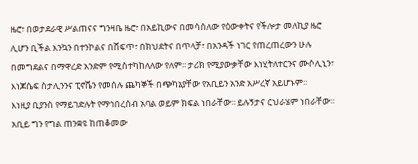ዜሮ፣ በወታደራዊ ሥልጠናና ግንዛቤ ዜሮ፣ በአይኪውና በመሳሰለው የዕውቀትና የችሎታ መለኪያ ዜሮ ሊሆን ቢችል እንኳን በተንኮልና በሸፍጥ፣ በክህደትና በጥላቻ፣ በአንዳች ነገር የጠረጠረውን ሁሉ በመግደልና በማዋረድ አንድም የሚስተካከለለው የለም፡፡ ታሪክ የሚያውቃቸው እነሂትለተርንና ሙሶሊኒን፣ እነጆሴፍ ስታሊንንና ፒኖሼን የመሰሉ ጨካኞች በጭካኔያቸው የአቢይን አንድ አሥረኛ አይሆኑም፡፡
እነዚያ ቢያንስ የማይገድሉት የማኅበረሰብ አባል ወይም ክፍል ነበራቸው፡፡ ይሉኝታና ርህራሄም ነበራቸው፡፡ አቢይ ግን የግል ጠንቋዩ ከጠቆመው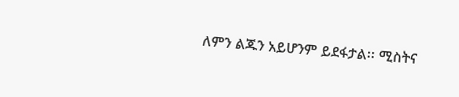ለምን ልጁን አይሆንም ይደፋታል፡፡ ሚስትና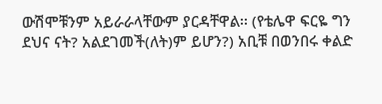ውሽሞቹንም አይራራላቸውም ያርዳቸዋል፡፡ (የቴሌዋ ፍርዬ ግን ደህና ናት? አልደገመች(ለት)ም ይሆን?) አቢቹ በወንበሩ ቀልድ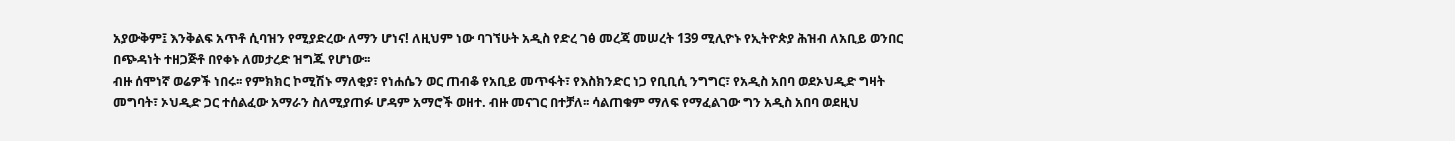አያውቅም፤ እንቅልፍ አጥቶ ሲባዝን የሚያድረው ለማን ሆነና! ለዚህም ነው ባገኘሁት አዲስ የድረ ገፅ መረጃ መሠረት 139 ሚሊዮኑ የኢትዮጵያ ሕዝብ ለአቢይ ወንበር በጭዳነት ተዘጋጅቶ በየቀኑ ለመታረድ ዝግጁ የሆነው፡፡
ብዙ ሰሞነኛ ወሬዎች ነበሩ፡፡ የምክክር ኮሚሽኑ ማለቂያ፣ የነሐሴን ወር ጠብቆ የአቢይ መጥፋት፣ የእስክንድር ነጋ የቢቢሲ ንግግር፣ የአዲስ አበባ ወደኦህዲድ ግዛት መግባት፣ ኦህዲድ ጋር ተሰልፈው አማራን ስለሚያጠፉ ሆዳም አማሮች ወዘተ. ብዙ መናገር በተቻለ፡፡ ሳልጠቁም ማለፍ የማፈልገው ግን አዲስ አበባ ወደዚህ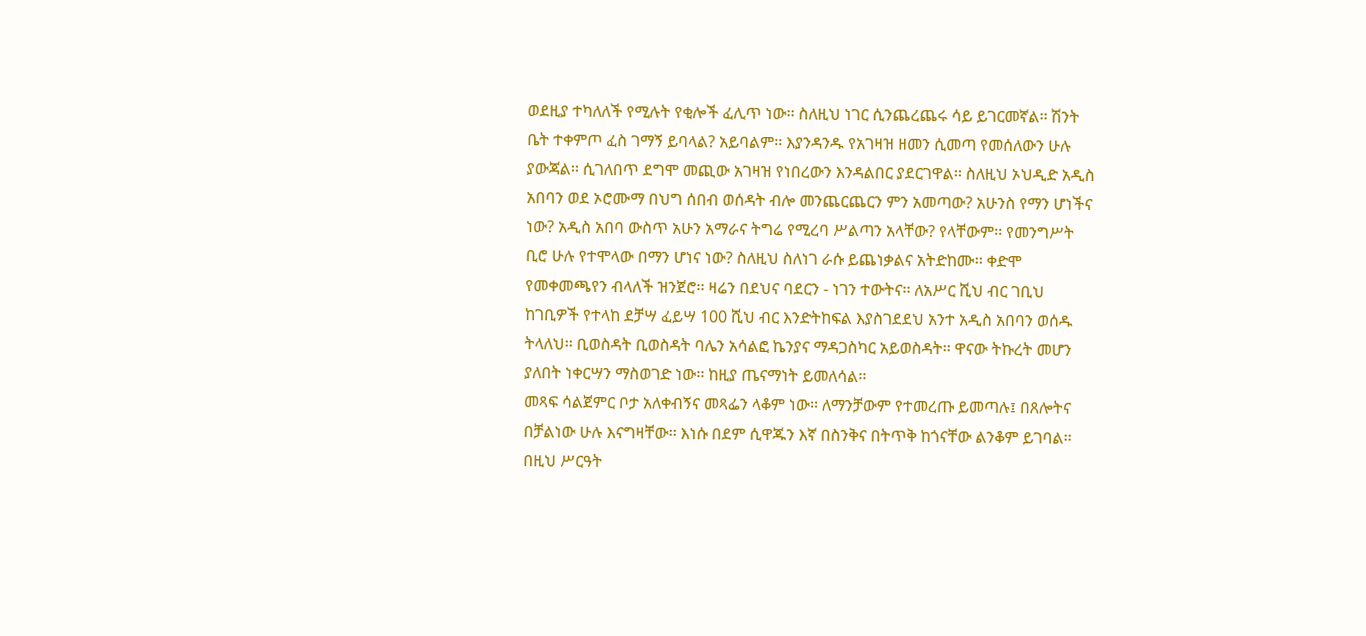ወደዚያ ተካለለች የሚሉት የቂሎች ፈሊጥ ነው፡፡ ስለዚህ ነገር ሲንጨረጨሩ ሳይ ይገርመኛል፡፡ ሽንት ቤት ተቀምጦ ፈስ ገማኝ ይባላል? አይባልም፡፡ እያንዳንዱ የአገዛዝ ዘመን ሲመጣ የመሰለውን ሁሉ ያውጃል፡፡ ሲገለበጥ ደግሞ መጪው አገዛዝ የነበረውን እንዳልበር ያደርገዋል፡፡ ስለዚህ ኦህዲድ አዲስ አበባን ወደ ኦሮሙማ በህግ ሰበብ ወሰዳት ብሎ መንጨርጨርን ምን አመጣው? አሁንስ የማን ሆነችና ነው? አዲስ አበባ ውስጥ አሁን አማራና ትግሬ የሚረባ ሥልጣን አላቸው? የላቸውም፡፡ የመንግሥት ቢሮ ሁሉ የተሞላው በማን ሆነና ነው? ስለዚህ ስለነገ ራሱ ይጨነቃልና አትድከሙ፡፡ ቀድሞ የመቀመጫየን ብላለች ዝንጀሮ፡፡ ዛሬን በደህና ባደርን - ነገን ተውትና፡፡ ለአሥር ሺህ ብር ገቢህ ከገቢዎች የተላከ ደቻሣ ፈይሣ 100 ሺህ ብር እንድትከፍል እያስገደደህ አንተ አዲስ አበባን ወሰዱ ትላለህ፡፡ ቢወስዳት ቢወስዳት ባሌን አሳልፎ ኬንያና ማዳጋስካር አይወስዳት፡፡ ዋናው ትኩረት መሆን ያለበት ነቀርሣን ማስወገድ ነው፡፡ ከዚያ ጤናማነት ይመለሳል፡፡
መጻፍ ሳልጀምር ቦታ አለቀብኝና መጻፌን ላቆም ነው፡፡ ለማንቻውም የተመረጡ ይመጣሉ፤ በጸሎትና በቻልነው ሁሉ እናግዛቸው፡፡ እነሱ በደም ሲዋጁን እኛ በስንቅና በትጥቅ ከጎናቸው ልንቆም ይገባል፡፡ በዚህ ሥርዓት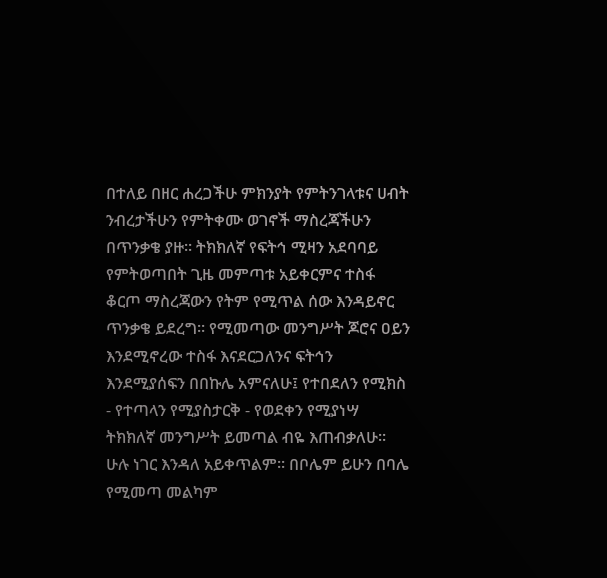በተለይ በዘር ሐረጋችሁ ምክንያት የምትንገላቱና ሀብት ንብረታችሁን የምትቀሙ ወገኖች ማስረጃችሁን በጥንቃቄ ያዙ፡፡ ትክክለኛ የፍትኅ ሚዛን አደባባይ የምትወጣበት ጊዜ መምጣቱ አይቀርምና ተስፋ ቆርጦ ማስረጃውን የትም የሚጥል ሰው እንዳይኖር ጥንቃቄ ይደረግ፡፡ የሚመጣው መንግሥት ጆሮና ዐይን እንደሚኖረው ተስፋ እናደርጋለንና ፍትኅን እንደሚያሰፍን በበኩሌ አምናለሁ፤ የተበደለን የሚክስ - የተጣላን የሚያስታርቅ - የወደቀን የሚያነሣ ትክክለኛ መንግሥት ይመጣል ብዬ እጠብቃለሁ፡፡ ሁሉ ነገር እንዳለ አይቀጥልም፡፡ በቦሌም ይሁን በባሌ የሚመጣ መልካም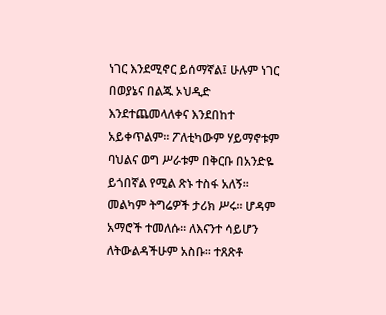ነገር እንደሚኖር ይሰማኛል፤ ሁሉም ነገር በወያኔና በልጁ ኦህዲድ እንደተጨመላለቀና እንደበከተ አይቀጥልም፡፡ ፖለቲካውም ሃይማኖቱም ባህልና ወግ ሥራቱም በቅርቡ በአንድዬ ይጎበኛል የሚል ጽኑ ተስፋ አለኝ፡፡
መልካም ትግሬዎች ታሪክ ሥሩ፡፡ ሆዳም አማሮች ተመለሱ፡፡ ለእናንተ ሳይሆን ለትውልዳችሁም አስቡ፡፡ ተጸጽቶ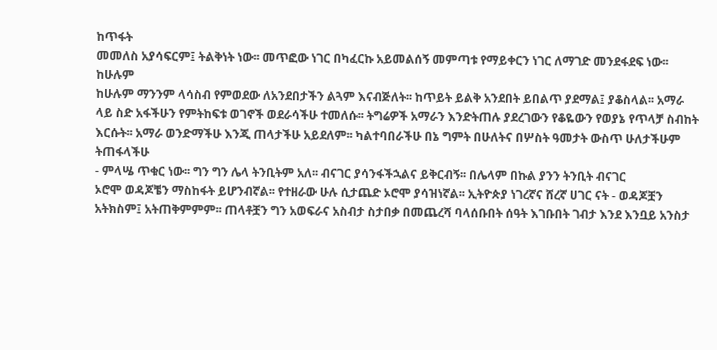ከጥፋት
መመለስ አያሳፍርም፤ ትልቅነት ነው፡፡ መጥፎው ነገር በካፈርኩ አይመልሰኝ መምጣቱ የማይቀርን ነገር ለማገድ መንደፋደፍ ነው፡፡ ከሁሉም
ከሁሉም ማንንም ላሳስብ የምወደው ለአንደበታችን ልጓም እናብጅለት፡፡ ከጥይት ይልቅ አንደበት ይበልጥ ያደማል፤ ያቆስላል፡፡ አማራ
ላይ ስድ አፋችሁን የምትከፍቱ ወገኖች ወደራሳችሁ ተመለሱ፡፡ ትግሬዎች አማራን እንድትጠሉ ያደረገውን የቆዬውን የወያኔ የጥላቻ ስብከት
እርሱት፡፡ አማራ ወንድማችሁ እንጂ ጠላታችሁ አይደለም፡፡ ካልተባበራችሁ በኔ ግምት በሁለትና በሦስት ዓመታት ውስጥ ሁለታችሁም ትጠፋላችሁ
- ምላሤ ጥቁር ነው፡፡ ግን ግን ሌላ ትንቢትም አለ፡፡ ብናገር ያሳንፋችኋልና ይቅርብኝ፡፡ በሌላም በኩል ያንን ትንቢት ብናገር
ኦሮሞ ወዳጆቼን ማስከፋት ይሆንብኛል፡፡ የተዘራው ሁሉ ሲታጨድ ኦሮሞ ያሳዝነኛል፡፡ ኢትዮጵያ ነገረኛና ሸረኛ ሀገር ናት - ወዳጆቿን
አትክስም፤ አትጠቅምምም፡፡ ጠላቶቿን ግን አወፍራና አስብታ ስታበቃ በመጨረሻ ባላሰቡበት ሰዓት እገቡበት ገብታ እንደ እንቧይ አንስታ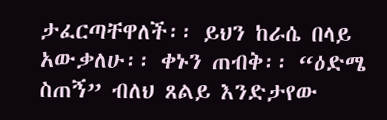ታፈርጣቸዋለች፡፡ ይህን ከራሴ በላይ አውቃለሁ፡፡ ቀኑን ጠብቅ፡፡ “ዕድሜ ስጠኝ” ብለህ ጸልይ እንድታየው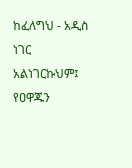ከፈለግህ - አዲስ ነገር
አልነገርኩህም፤ የዐዋጁን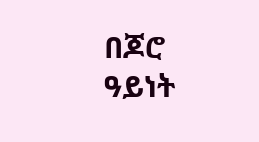በጆሮ ዓይነት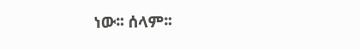ነው፡፡ ሰላም፡፡